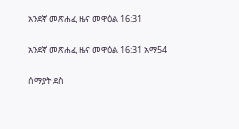አንደኛ መጽሐፈ ዜና መዋዕል 16:31

አንደኛ መጽሐፈ ዜና መዋዕል 16:31 አማ54

ሰማያት ደስ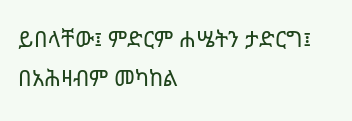ይበላቸው፤ ምድርም ሐሤትን ታድርግ፤ በአሕዛብም መካከል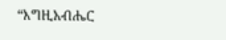“እግዚአብሔር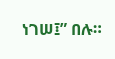ነገሠ፤” በሉ።